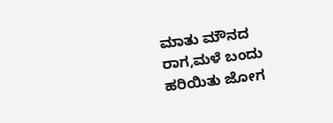ಮಾತು ಮೌನದ ರಾಗ,ಮಳೆ ಬಂದು ಹರಿಯಿತು ಜೋಗ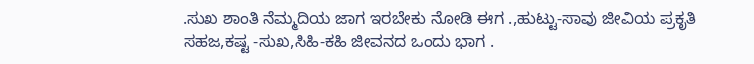.ಸುಖ ಶಾಂತಿ ನೆಮ್ಮದಿಯ ಜಾಗ ಇರಬೇಕು ನೋಡಿ ಈಗ .,ಹುಟ್ಟು-ಸಾವು ಜೀವಿಯ ಪ್ರಕೃತಿ ಸಹಜ,ಕಷ್ಟ -ಸುಖ,ಸಿಹಿ-ಕಹಿ ಜೀವನದ ಒಂದು ಭಾಗ .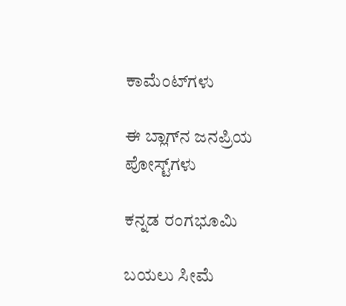ಕಾಮೆಂಟ್‌ಗಳು

ಈ ಬ್ಲಾಗ್‌ನ ಜನಪ್ರಿಯ ಪೋಸ್ಟ್‌ಗಳು

ಕನ್ನಡ ರಂಗಭೂಮಿ

ಬಯಲು ಸೀಮೆ